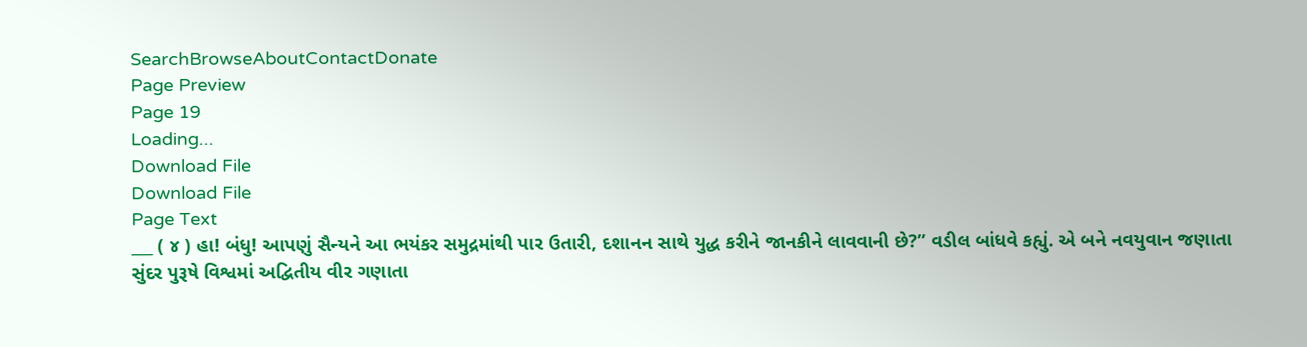SearchBrowseAboutContactDonate
Page Preview
Page 19
Loading...
Download File
Download File
Page Text
___ ( ૪ ) હા! બંધુ! આપણું સૈન્યને આ ભયંકર સમુદ્રમાંથી પાર ઉતારી, દશાનન સાથે યુદ્ધ કરીને જાનકીને લાવવાની છે?” વડીલ બાંધવે કહ્યું. એ બને નવયુવાન જણાતા સુંદર પુરૂષે વિશ્વમાં અદ્વિતીય વીર ગણાતા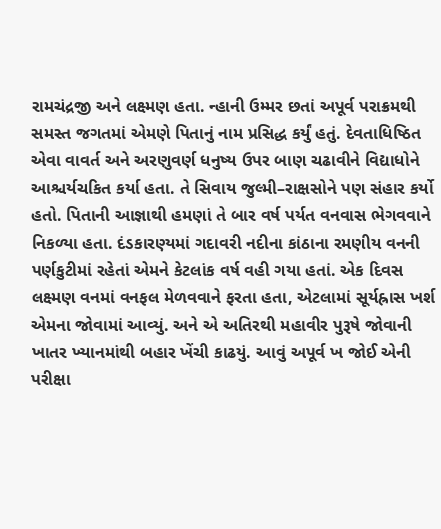રામચંદ્રજી અને લક્ષ્મણ હતા. ન્હાની ઉમ્મર છતાં અપૂર્વ પરાક્રમથી સમસ્ત જગતમાં એમણે પિતાનું નામ પ્રસિદ્ધ કર્યું હતું. દેવતાધિષ્ઠિત એવા વાવર્ત અને અરણુવર્ણ ધનુષ્ય ઉપર બાણ ચઢાવીને વિદ્યાધોને આશ્ચર્યચકિત કર્યા હતા. તે સિવાય જુલ્મી–રાક્ષસોને પણ સંહાર કર્યો હતો. પિતાની આજ્ઞાથી હમણાં તે બાર વર્ષ પર્યત વનવાસ ભેગવવાને નિકળ્યા હતા. દંડકારણ્યમાં ગદાવરી નદીના કાંઠાના રમણીય વનની પર્ણકુટીમાં રહેતાં એમને કેટલાંક વર્ષ વહી ગયા હતાં. એક દિવસ લક્ષ્મણ વનમાં વનફલ મેળવવાને ફરતા હતા, એટલામાં સૂર્યહ્રાસ ખર્શ એમના જોવામાં આવ્યું. અને એ અતિરથી મહાવીર પુરૂષે જોવાની ખાતર ખ્યાનમાંથી બહાર ખેંચી કાઢયું. આવું અપૂર્વ ખ જોઈ એની પરીક્ષા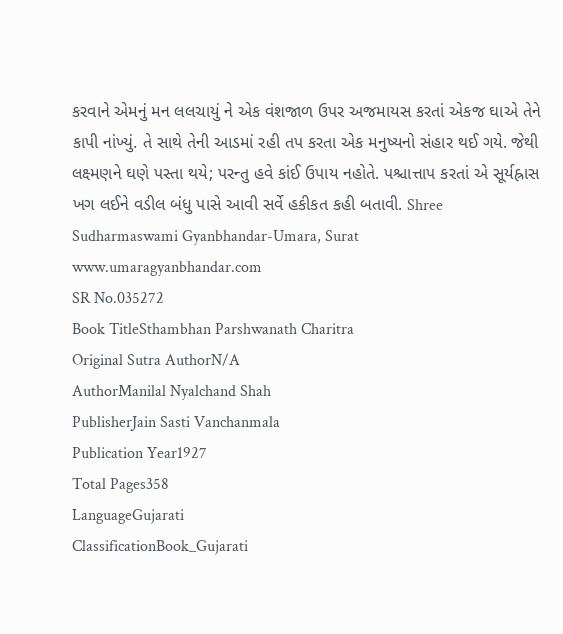કરવાને એમનું મન લલચાયું ને એક વંશજાળ ઉપર અજમાયસ કરતાં એકજ ઘાએ તેને કાપી નાંખ્યું. તે સાથે તેની આડમાં રહી તપ કરતા એક મનુષ્યનો સંહાર થઈ ગયે. જેથી લક્ષ્મણને ઘણે પસ્તા થયે; પરન્તુ હવે કાંઈ ઉપાય નહોતે. પશ્ચાત્તાપ કરતાં એ સૂર્યહ્રાસ ખગ લઈને વડીલ બંધુ પાસે આવી સર્વે હકીકત કહી બતાવી. Shree Sudharmaswami Gyanbhandar-Umara, Surat www.umaragyanbhandar.com
SR No.035272
Book TitleSthambhan Parshwanath Charitra
Original Sutra AuthorN/A
AuthorManilal Nyalchand Shah
PublisherJain Sasti Vanchanmala
Publication Year1927
Total Pages358
LanguageGujarati
ClassificationBook_Gujarati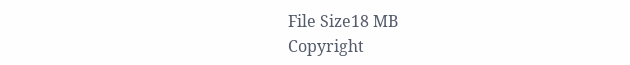File Size18 MB
Copyright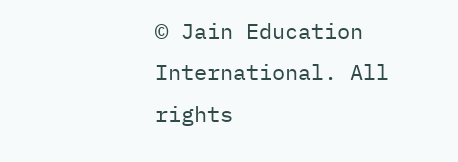© Jain Education International. All rights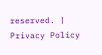reserved. | Privacy Policy